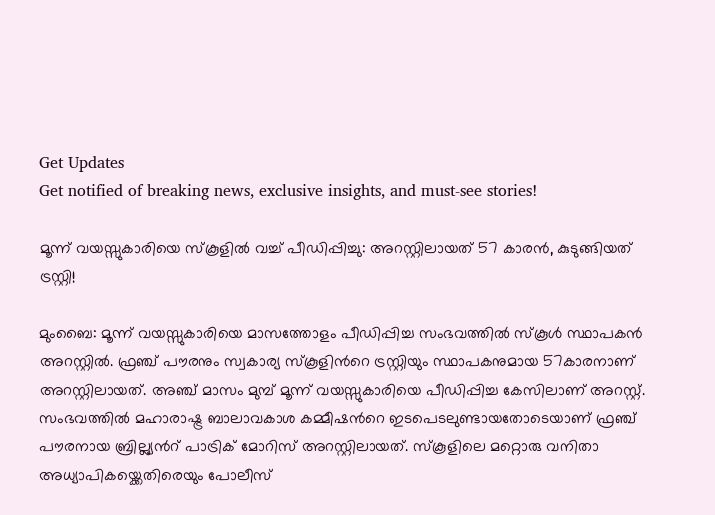Get Updates
Get notified of breaking news, exclusive insights, and must-see stories!

മൂന്ന് വയസ്സുകാരിയെ സ്കൂളില്‍ വച്ച് പീഡിപ്പിച്ചു: അറസ്റ്റിലായത് 57 കാരന്‍, കുടുങ്ങിയത് ട്രസ്റ്റി!

മുംബൈ: മൂന്ന് വയസ്സുകാരിയെ മാസത്തോളം പീഡിപ്പിച്ച സംഭവത്തില്‍ സ്കൂള്‍ സ്ഥാപകന്‍ അറസ്റ്റില്‍. ഫ്രഞ്ച് പൗരനും സ്വകാര്യ സ്കൂളിന്‍റെ ട്രസ്റ്റിയും സ്ഥാപകനുമായ 57കാരനാണ് അറസ്റ്റിലായത്. അഞ്ച് മാസം മുമ്പ് മൂന്ന് വയസ്സുകാരിയെ പീഡിപ്പിച്ച കേസിലാണ് അറസ്റ്റ്. സംഭവത്തില്‍ മഹാരാഷ്ട്ര ബാലാവകാശ കമ്മീഷന്‍റെ ഇടപെടലുണ്ടായതോടെയാണ് ഫ്രഞ്ച് പൗരനായ ബ്രില്ല്യന്‍റ് പാട്രിക് മോറിസ് അറസ്റ്റിലായത്. സ്കൂളിലെ മറ്റൊരു വനിതാ അധ്യാപികയ്ക്കെതിരെയും പോലീസ്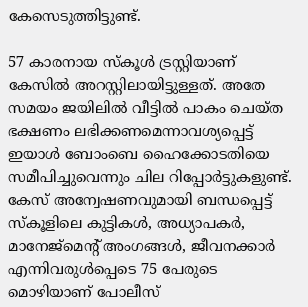കേസെടുത്തിട്ടുണ്ട്.

57 കാരനായ സ്കൂള്‍ ട്രസ്റ്റിയാണ് കേസില്‍ അറസ്റ്റിലായിട്ടുള്ളത്. അതേ സമയം ജയിലില്‍ വീട്ടില്‍ പാകം ചെയ്ത ഭക്ഷണം ലഭിക്കണമെന്നാവശ്യപ്പെട്ട് ഇയാള്‍ ബോംബെ ഹൈക്കോടതിയെ സമീപിച്ചുവെന്നും ചില റിപ്പോര്‍ട്ടുകളുണ്ട്. കേസ് അന്വേഷണവുമായി ബന്ധപ്പെട്ട് സ്കൂളിലെ കുട്ടികള്‍, അധ്യാപകര്‍, മാനേജ്മെന്‍റ് അംഗങ്ങള്‍, ജീവനക്കാര്‍ എന്നിവരുള്‍പ്പെടെ 75 പേരുടെ മൊഴിയാണ് പോലീസ്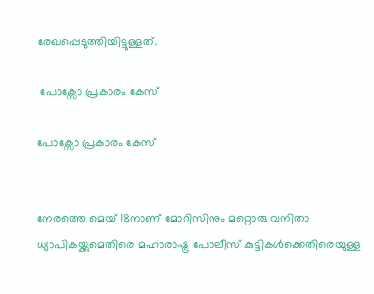രേഖപ്പെടുത്തിയിട്ടുള്ളത്.

 പോക്സോ പ്രകാരം കേസ്

പോക്സോ പ്രകാരം കേസ്


നേരത്തെ മെയ് 18നാണ് മോറിസിനും മറ്റൊരു വനിതാ ധ്യാപികയ്ക്കുമെതിരെ മഹാരാഷ്ട്ര പോലീസ് കുട്ടികള്‍ക്കെതിരെയുള്ള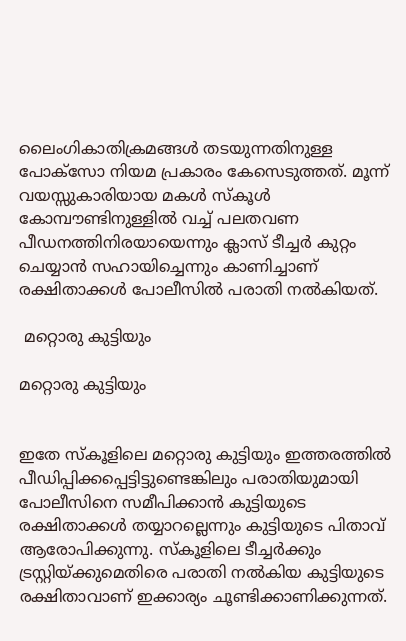ലൈംഗികാതിക്രമങ്ങള്‍ തടയുന്നതിനുള്ള പോക്സോ നിയമ പ്രകാരം കേസെടുത്തത്. മൂന്ന് വയസ്സുകാരിയായ മകള്‍ സ്കൂള്‍ കോമ്പൗണ്ടിനുള്ളില്‍ വച്ച് പലതവണ പീഡനത്തിനിരയായെന്നും ക്ലാസ് ടീച്ചര്‍ കുറ്റം ചെയ്യാന്‍ സഹായിച്ചെന്നും കാണിച്ചാണ് രക്ഷിതാക്കള്‍ പോലീസില്‍ പരാതി നല്‍കിയത്.

 മറ്റൊരു കുട്ടിയും

മറ്റൊരു കുട്ടിയും


ഇതേ സ്കൂളിലെ മറ്റൊരു കുട്ടിയും ഇത്തരത്തില്‍ പീഡിപ്പിക്കപ്പെട്ടിട്ടുണ്ടെങ്കിലും പരാതിയുമായി പോലീസിനെ സമീപിക്കാന്‍ കുട്ടിയുടെ രക്ഷിതാക്കള്‍ തയ്യാറല്ലെന്നും കുട്ടിയുടെ പിതാവ് ആരോപിക്കുന്നു. സ്കൂളിലെ ടീച്ചര്‍ക്കും ട്രസ്റ്റിയ്ക്കുമെതിരെ പരാതി നല്‍കിയ കുട്ടിയുടെ രക്ഷിതാവാണ് ഇക്കാര്യം ചൂണ്ടിക്കാണിക്കുന്നത്.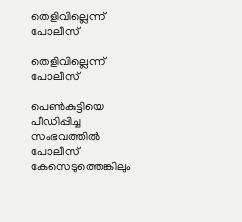തെളിവില്ലെന്ന് പോലീസ്

തെളിവില്ലെന്ന് പോലീസ്

പെണ്‍കുട്ടിയെ പീഡിപ്പിച്ച സംഭവത്തില്‍ പോലീസ് കേസെടുത്തെങ്കിലും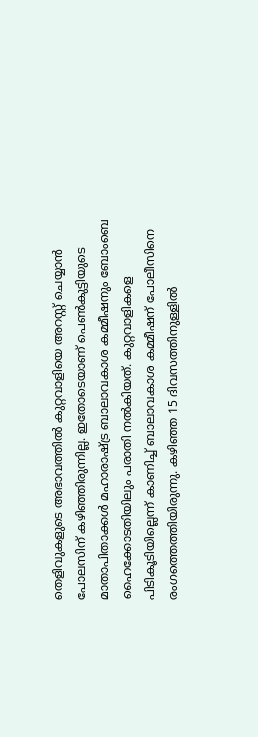തെളിവുകളുടെ അഭാവത്തില്‍ കുറ്റവാളിയെ അറസ്റ്റ് ചെയ്യാന്‍ പോലസിന് കഴിഞ്ഞിരുന്നില്ല. ഇതോടെയാണ് പെണ്‍കുട്ടിയുടെ മാതാപിതാക്കള്‍ മഹാരാഷ്ട്ര ബാലാവകാശ കമ്മീഷനും ബോംബെ ഹൈക്കോടതിയിലും പരാതി നല്‍കിയത്. കുറ്റവാളികളെ പിടികൂടിയില്ലെന്ന് കാണിച്ച് ബാലാവകാശ കമ്മീഷന് പോലീസിനെ രംഗത്തെത്തിയിരുന്നു. കഴിഞ്ഞ 15 ദിവസത്തിനുള്ളില്‍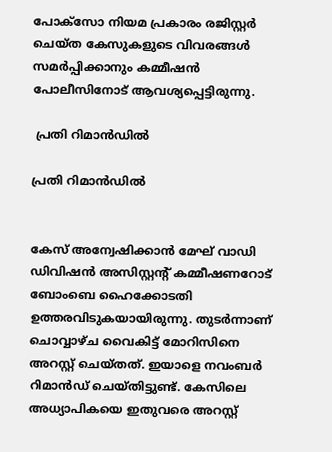പോക്സോ നിയമ പ്രകാരം രജിസ്റ്റര്‍ ചെയ്ത കേസുകളുടെ വിവരങ്ങള്‍ സമര്‍പ്പിക്കാനും കമ്മീഷന്‍ പോലീസിനോട് ആവശ്യപ്പെട്ടിരുന്നു.

 പ്രതി റിമാന്‍ഡില്‍

പ്രതി റിമാന്‍ഡില്‍


കേസ് അന്വേഷിക്കാന്‍ മേഘ് വാഡി ഡിവിഷന്‍ അസിസ്റ്റന്‍റ് കമ്മീഷണറോട് ബോംബെ ഹൈക്കോടതി ഉത്തരവിടുകയായിരുന്നു. തുടര്‍ന്നാണ് ചൊവ്വാഴ്ച വൈകിട്ട് മോറിസിനെ അറസ്റ്റ് ചെയ്തത്. ഇയാളെ നവംബര്‍ റിമാന്‍ഡ് ചെയ്തിട്ടുണ്ട്. കേസിലെ അധ്യാപികയെ ഇതുവരെ അറസ്റ്റ്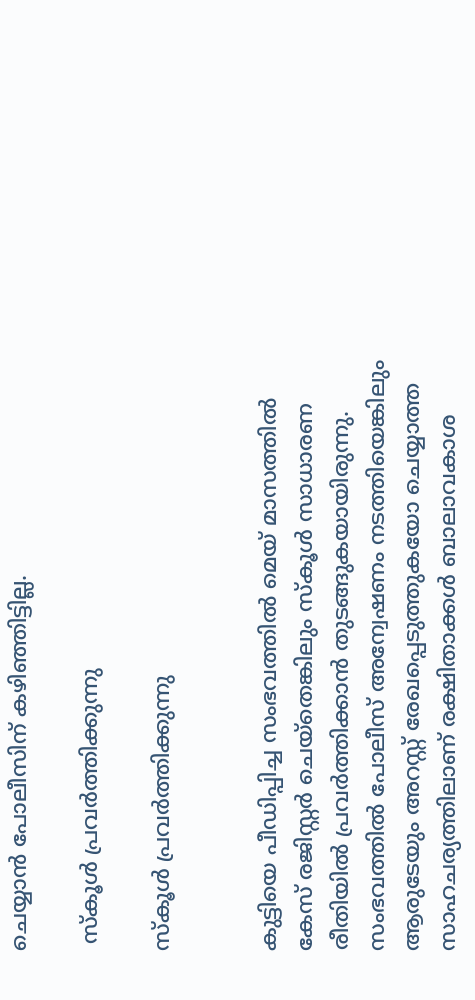ചെയ്യാന്‍ പോലീസിന് കഴി‍ഞ്ഞിട്ടില്ല.

 സ്കൂള്‍ പ്രവര്‍ത്തിക്കുന്നു

സ്കൂള്‍ പ്രവര്‍ത്തിക്കുന്നു


കുട്ടിയെ പീഡിപ്പിച്ച സംഭവത്തില്‍ മെയ് മാസത്തില്‍ കേസ് രജിസ്റ്റര്‍ ചെയ്തെങ്കിലും സ്കൂള്‍ സാധാരണ രീതിയില്‍ പ്രവര്‍ത്തിക്കാന്‍ തുടങ്ങുകയായിരുന്നു. സംഭവത്തില്‍ പോലീസ് അന്വേഷണം നടത്തിയെങ്കിലും ആരുടേയും അറസ്റ്റ് രേഖപ്പെടുത്തുകയോ ചെയ്യാത്ത സാഹചര്യത്തിലാണ് രക്ഷിതാക്കള്‍ ബാലാവകാശ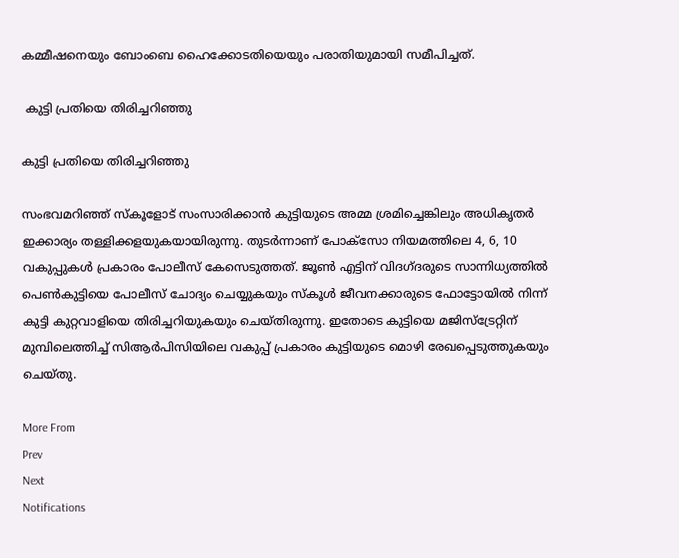കമ്മീഷനെയും ബോംബെ ഹൈക്കോടതിയെയും പരാതിയുമായി സമീപിച്ചത്.

 കുട്ടി പ്രതിയെ തിരിച്ചറിഞ്ഞു

കുട്ടി പ്രതിയെ തിരിച്ചറിഞ്ഞു

സംഭവമറിഞ്ഞ് സ്കൂളോട് സംസാരിക്കാന്‍ കുട്ടിയുടെ അമ്മ ശ്രമിച്ചെങ്കിലും അധികൃതര്‍ ഇക്കാര്യം തള്ളിക്കളയുകയായിരുന്നു. തുടര്‍ന്നാണ് പോക്സോ നിയമത്തിലെ 4, 6, 10 വകുപ്പുകള്‍ പ്രകാരം പോലീസ് കേസെടുത്തത്. ജൂണ്‍ എട്ടിന് വിദഗ്ദരുടെ സാന്നിധ്യത്തില്‍ പെണ്‍കുട്ടിയെ പോലീസ് ചോദ്യം ചെയ്യുകയും സ്കൂള്‍ ജീവനക്കാരുടെ ഫോട്ടോയില്‍ നിന്ന് കുട്ടി കുറ്റവാളിയെ തിരിച്ചറിയുകയും ചെയ്തിരുന്നു. ഇതോടെ കുട്ടിയെ മജിസ്ട്രേറ്റിന് മുമ്പിലെത്തിച്ച് സിആര്‍പിസിയിലെ വകുപ്പ് പ്രകാരം കുട്ടിയുടെ മൊഴി രേഖപ്പെടുത്തുകയും ചെയ്തു.

More From
Prev
Next
Notifications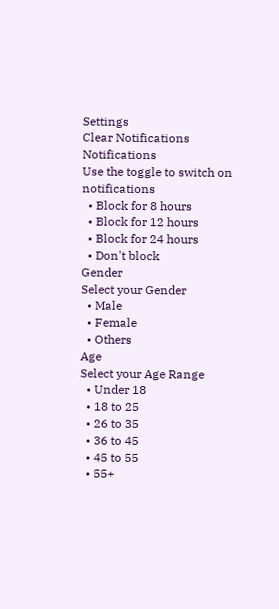Settings
Clear Notifications
Notifications
Use the toggle to switch on notifications
  • Block for 8 hours
  • Block for 12 hours
  • Block for 24 hours
  • Don't block
Gender
Select your Gender
  • Male
  • Female
  • Others
Age
Select your Age Range
  • Under 18
  • 18 to 25
  • 26 to 35
  • 36 to 45
  • 45 to 55
  • 55+